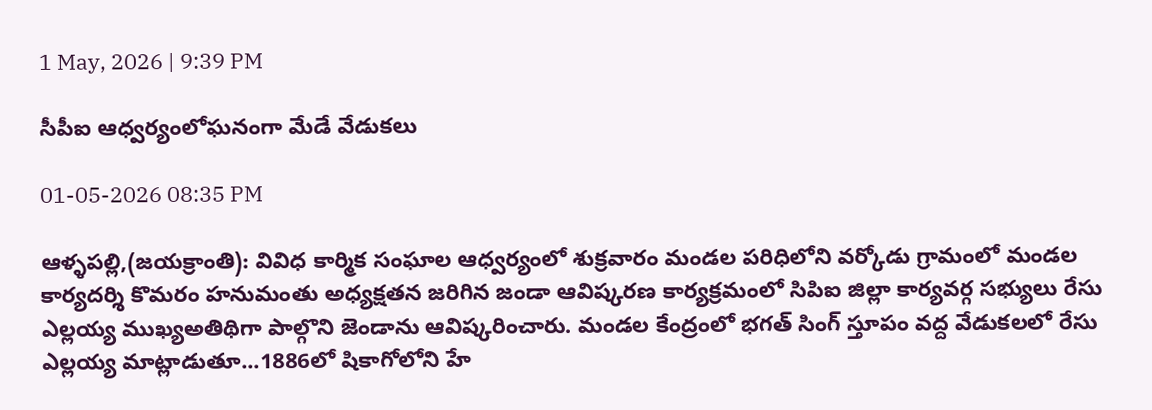1 May, 2026 | 9:39 PM

సీపీఐ ఆధ్వర్యంలోఘనంగా మేడే వేడుకలు

01-05-2026 08:35 PM

ఆళ్ళపల్లి,(జయక్రాంతి): వివిధ కార్మిక సంఘాల ఆధ్వర్యంలో శుక్రవారం మండల పరిధిలోని వర్కోడు గ్రామంలో మండల కార్యదర్శి కొమరం హనుమంతు అధ్యక్షతన జరిగిన జండా ఆవిష్కరణ కార్యక్రమంలో సిపిఐ జిల్లా కార్యవర్గ సభ్యులు రేసు ఎల్లయ్య ముఖ్యఅతిథిగా పాల్గొని జెండాను ఆవిష్కరించారు. మండల కేంద్రంలో భగత్ సింగ్ స్తూపం వద్ద వేడుకలలో రేసు ఎల్లయ్య మాట్లాడుతూ...1886లో షికాగోలోని హే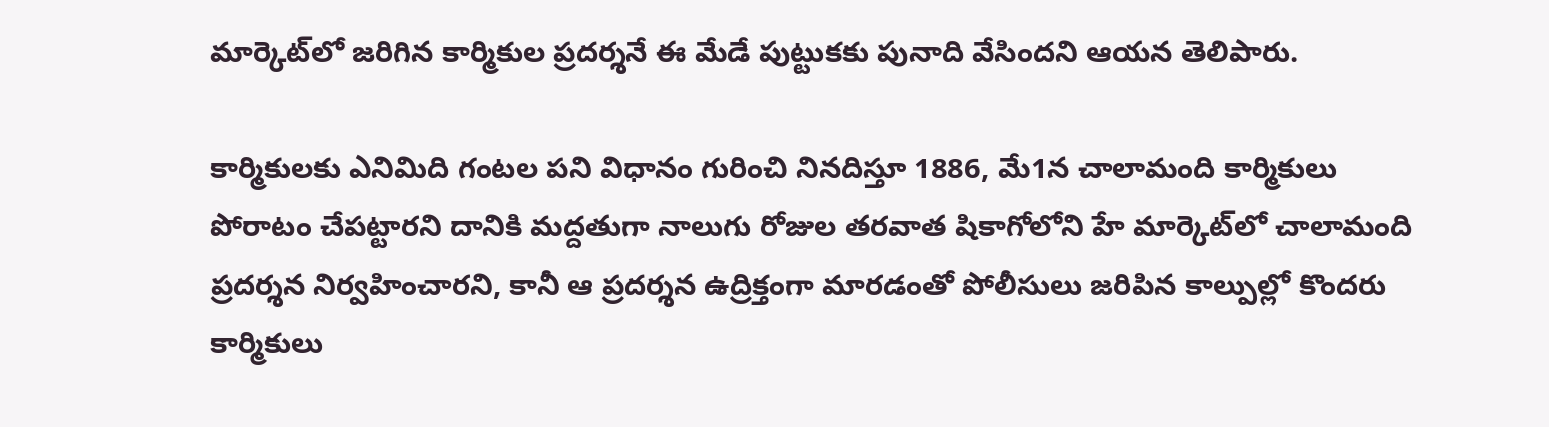మార్కెట్‌లో జరిగిన కార్మికుల ప్రదర్శనే ఈ మేడే పుట్టుకకు పునాది వేసిందని ఆయన తెలిపారు.

కార్మికులకు ఎనిమిది గంటల పని విధానం గురించి నినదిస్తూ 1886, మే1న చాలామంది కార్మికులు పోరాటం చేపట్టారని దానికి మద్దతుగా నాలుగు రోజుల తరవాత షికాగోలోని హే మార్కెట్‌లో చాలామంది ప్రదర్శన నిర్వహించారని, కానీ ఆ ప్రదర్శన ఉద్రిక్తంగా మారడంతో పోలీసులు జరిపిన కాల్పుల్లో కొందరు కార్మికులు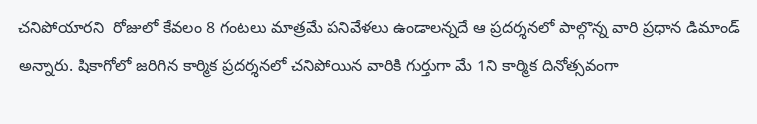చనిపోయారని  రోజులో కేవలం 8 గంటలు మాత్రమే పనివేళలు ఉండాలన్నదే ఆ ప్రదర్శనలో పాల్గొన్న వారి ప్రధాన డిమాండ్ అన్నారు. షికాగోలో జరిగిన కార్మిక ప్రదర్శనలో చనిపోయిన వారికి గుర్తుగా మే 1ని కార్మిక దినోత్సవంగా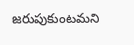జరుపుకుంటమని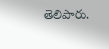తెలిపారు.